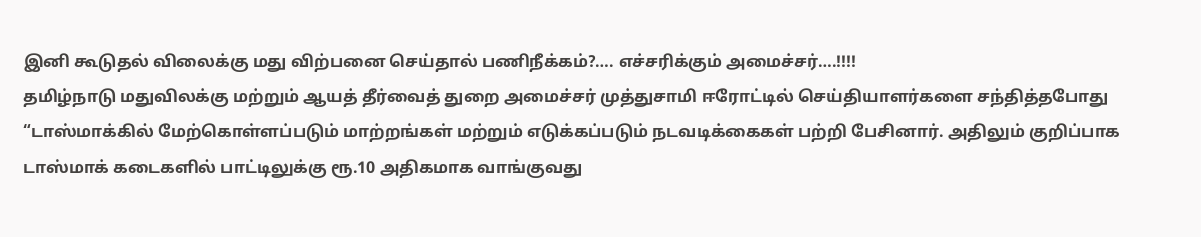இனி கூடுதல் விலைக்கு மது விற்பனை செய்தால் பணிநீக்கம்?…. எச்சரிக்கும் அமைச்சர்….!!!!
தமிழ்நாடு மதுவிலக்கு மற்றும் ஆயத் தீர்வைத் துறை அமைச்சர் முத்துசாமி ஈரோட்டில் செய்தியாளர்களை சந்தித்தபோது “டாஸ்மாக்கில் மேற்கொள்ளப்படும் மாற்றங்கள் மற்றும் எடுக்கப்படும் நடவடிக்கைகள் பற்றி பேசினார். அதிலும் குறிப்பாக டாஸ்மாக் கடைகளில் பாட்டிலுக்கு ரூ.10 அதிகமாக வாங்குவது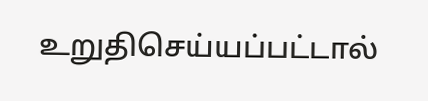உறுதிசெய்யப்பட்டால்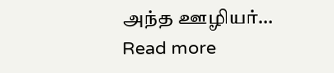அந்த ஊழியர்…
Read more